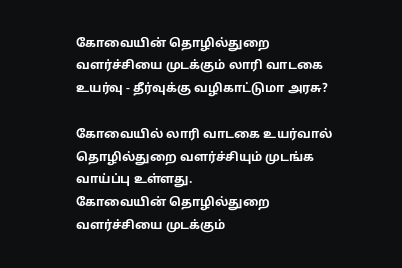கோவையின் தொழில்துறை வளர்ச்சியை முடக்கும் லாரி வாடகை உயர்வு - தீர்வுக்கு வழிகாட்டுமா அரசு?

கோவையில் லாரி வாடகை உயர்வால் தொழில்துறை வளர்ச்சியும் முடங்க வாய்ப்பு உள்ளது.
கோவையின் தொழில்துறை வளர்ச்சியை முடக்கும்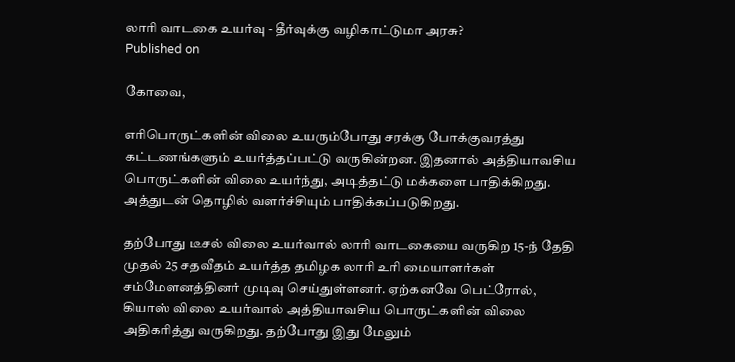லாரி வாடகை உயர்வு - தீர்வுக்கு வழிகாட்டுமா அரசு?
Published on

கோவை,

எரிபொருட்களின் விலை உயரும்போது சரக்கு போக்குவரத்து கட்டணங்களும் உயர்த்தப்பட்டு வருகின்றன. இதனால் அத்தியாவசிய பொருட்களின் விலை உயர்ந்து, அடித்தட்டு மக்களை பாதிக்கிறது. அத்துடன் தொழில் வளர்ச்சியும் பாதிக்கப்படுகிறது.

தற்போது டீசல் விலை உயர்வால் லாரி வாடகையை வருகிற 15-ந் தேதி முதல் 25 சதவீதம் உயர்த்த தமிழக லாரி உரி மையாளர்கள் சம்மேளனத்தினர் முடிவு செய்துள்ளனர். ஏற்கனவே பெட்ரோல், கியாஸ் விலை உயர்வால் அத்தியாவசிய பொருட்களின் விலை அதிகரித்து வருகிறது. தற்போது இது மேலும்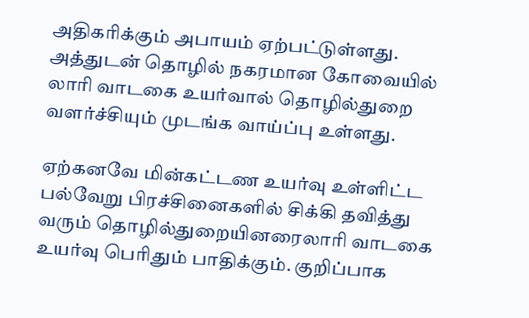அதிகரிக்கும் அபாயம் ஏற்பட்டுள்ளது. அத்துடன் தொழில் நகரமான கோவையில் லாரி வாடகை உயர்வால் தொழில்துறை வளர்ச்சியும் முடங்க வாய்ப்பு உள்ளது.

ஏற்கனவே மின்கட்டண உயர்வு உள்ளிட்ட பல்வேறு பிரச்சினைகளில் சிக்கி தவித்து வரும் தொழில்துறையினரைலாரி வாடகை உயர்வு பெரிதும் பாதிக்கும். குறிப்பாக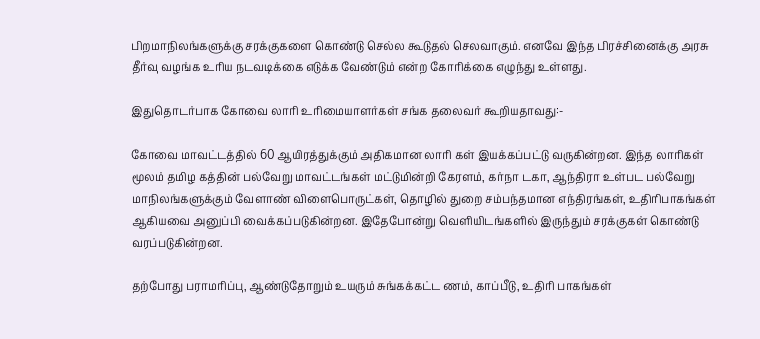பிறமாநிலங்களுக்கு சரக்குகளை கொண்டு செல்ல கூடுதல் செலவாகும். எனவே இந்த பிரச்சினைக்கு அரசு தீர்வு வழங்க உரிய நடவடிக்கை எடுக்க வேண்டும் என்ற கோரிக்கை எழுந்து உள்ளது.

இதுதொடர்பாக கோவை லாரி உரிமையாளர்கள் சங்க தலைவர் கூறியதாவது:-

கோவை மாவட்டத்தில் 60 ஆயிரத்துக்கும் அதிகமான லாரி கள் இயக்கப்பட்டு வருகின்றன. இந்த லாரிகள் மூலம் தமிழ கத்தின் பல்வேறு மாவட்டங்கள் மட்டுமின்றி கேரளம், கர்நா டகா, ஆந்திரா உள்பட பல்வேறு மாநிலங்களுக்கும் வேளாண் விளைபொருட்கள், தொழில் துறை சம்பந்தமான எந்திரங்கள், உதிரிபாகங்கள் ஆகியவை அனுப்பி வைக்கப்படுகின்றன. இதேபோன்று வெளியிடங்களில் இருந்தும் சரக்குகள் கொண்டு வரப்படுகின்றன.

தற்போது பராமரிப்பு, ஆண்டுதோறும் உயரும் சுங்கக்கட்ட ணம், காப்பீடு, உதிரி பாகங்கள்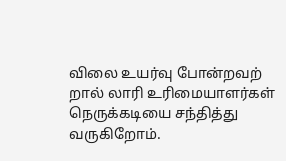விலை உயர்வு போன்றவற் றால் லாரி உரிமையாளர்கள் நெருக்கடியை சந்தித்து வருகிறோம்.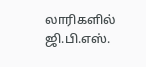லாரிகளில் ஜி.பி.எஸ்.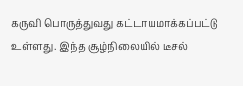கருவி பொருத்துவது கட்டாயமாக்கப்பட்டு உள்ளது. இந்த சூழ்நிலையில் டீசல்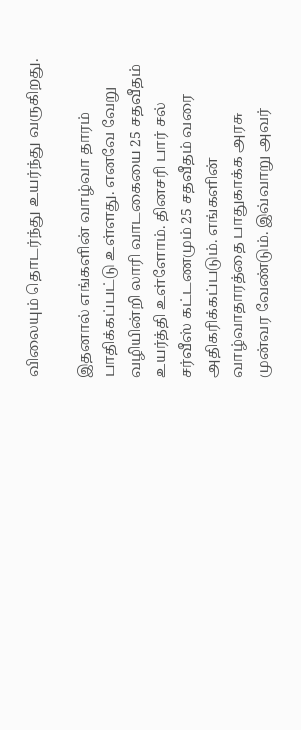விலையும் தொடர்ந்து உயர்ந்து வருகிறது.

இதனால் எங்களின் வாழ்வா தாரம் பாதிக்கப்பட்டு உள்ளது. எனவே வேறு வழியின்றி லாரி வாடகையை 25 சதவீதம் உயர்த்தி உள்ளோம். தினசரி பார் சல் சர்வீஸ் கட்டணமும் 25 சதவீதம் வரை அதிகரிக்கப்படும். எங்களின் வாழ்வாதாரத்தை பாதுகாக்க அரசு முன்வர வேண்டும். இவ்வாறு அவர்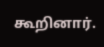கூறினார்.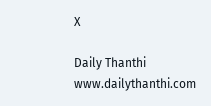X

Daily Thanthi
www.dailythanthi.com